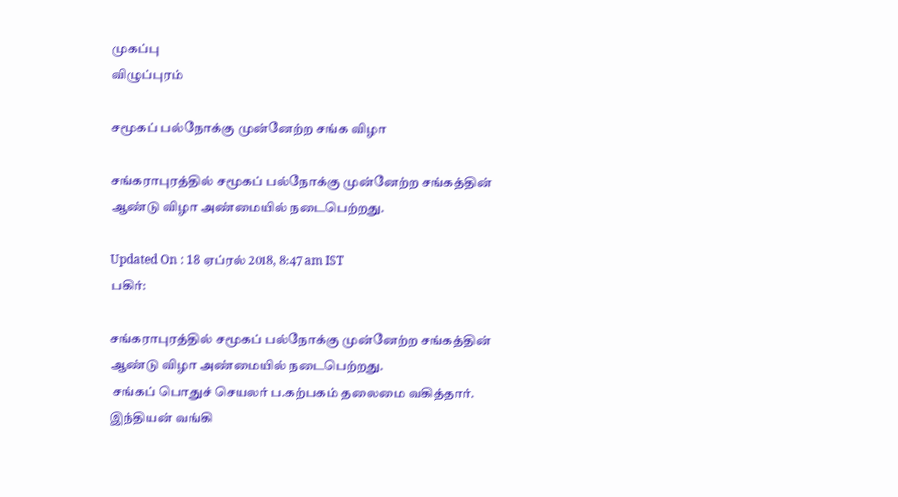முகப்பு
விழுப்புரம்

சமூகப் பல்நோக்கு முன்னேற்ற சங்க விழா

சங்கராபுரத்தில் சமூகப் பல்நோக்கு முன்னேற்ற சங்கத்தின் ஆண்டு விழா அண்மையில் நடைபெற்றது.

Updated On : 18 ஏப்ரல் 2018, 8:47 am IST
பகிர்:

சங்கராபுரத்தில் சமூகப் பல்நோக்கு முன்னேற்ற சங்கத்தின் ஆண்டு விழா அண்மையில் நடைபெற்றது.
 சங்கப் பொதுச் செயலர் ப.கற்பகம் தலைமை வகித்தார். இந்தியன் வங்கி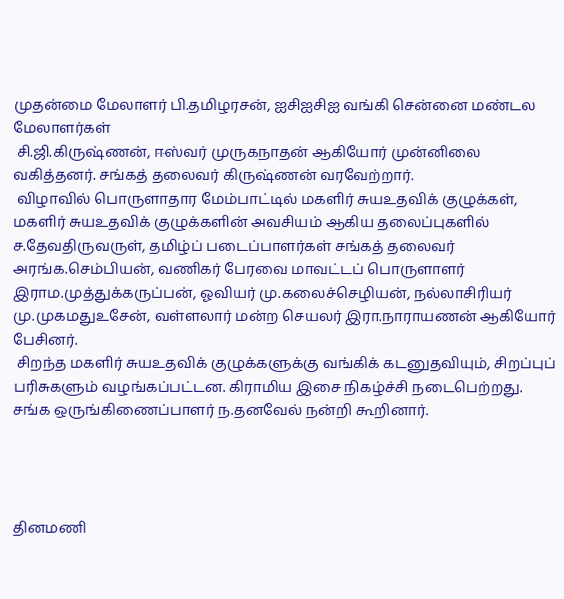முதன்மை மேலாளர் பி.தமிழரசன், ஐசிஐசிஐ வங்கி சென்னை மண்டல மேலாளர்கள்
 சி.ஜி.கிருஷ்ணன், ஈஸ்வர் முருகநாதன் ஆகியோர் முன்னிலை வகித்தனர். சங்கத் தலைவர் கிருஷ்ணன் வரவேற்றார்.
 விழாவில் பொருளாதார மேம்பாட்டில் மகளிர் சுயஉதவிக் குழுக்கள், மகளிர் சுயஉதவிக் குழுக்களின் அவசியம் ஆகிய தலைப்புகளில் ச.தேவதிருவருள், தமிழ்ப் படைப்பாளர்கள் சங்கத் தலைவர் அரங்க.செம்பியன், வணிகர் பேரவை மாவட்டப் பொருளாளர் இராம.முத்துக்கருப்பன், ஓவியர் மு.கலைச்செழியன், நல்லாசிரியர் மு.முகமதுஉசேன், வள்ளலார் மன்ற செயலர் இரா.நாராயணன் ஆகியோர் பேசினர்.
 சிறந்த மகளிர் சுயஉதவிக் குழுக்களுக்கு வங்கிக் கடனுதவியும், சிறப்புப் பரிசுகளும் வழங்கப்பட்டன. கிராமிய இசை நிகழ்ச்சி நடைபெற்றது. சங்க ஒருங்கிணைப்பாளர் ந.தனவேல் நன்றி கூறினார்.




தினமணி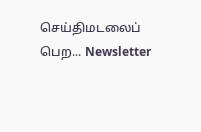செய்திமடலைப் பெற... Newsletter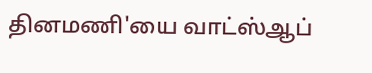தினமணி'யை வாட்ஸ்ஆப்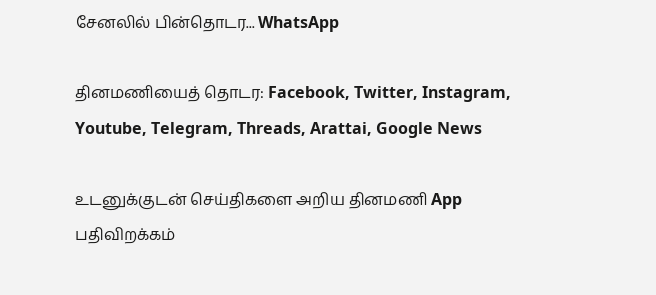சேனலில் பின்தொடர... WhatsApp

தினமணியைத் தொடர: Facebook, Twitter, Instagram, Youtube, Telegram, Threads, Arattai, Google News

உடனுக்குடன் செய்திகளை அறிய தினமணி App பதிவிறக்கம்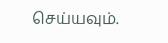செய்யவும்.